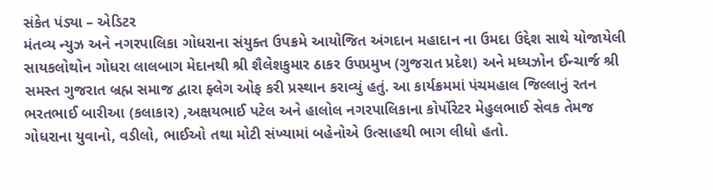સંકેત પંડ્યા – એડિટર
મંતવ્ય ન્યુઝ અને નગરપાલિકા ગોધરાના સંયુક્ત ઉપક્રમે આયોજિત અંગદાન મહાદાન ના ઉમદા ઉદ્દેશ સાથે યોજાયેલી સાયકલોથોન ગોધરા લાલબાગ મેદાનથી શ્રી શૈલેશકુમાર ઠાકર ઉપપ્રમુખ (ગુજરાત પ્રદેશ) અને મધ્યઝોન ઈન્ચાર્જ શ્રી સમસ્ત ગુજરાત બ્રહ્મ સમાજ દ્વારા ફ્લેગ ઓફ કરી પ્રસ્થાન કરાવ્યું હતું. આ કાર્યક્રમમાં પંચમહાલ જિલ્લાનું રતન ભરતભાઈ બારીઆ (કલાકાર) ,અક્ષયભાઈ પટેલ અને હાલોલ નગરપાલિકાના કોર્પોરેટર મેહુલભાઈ સેવક તેમજ ગોધરાના યુવાનો, વડીલો, ભાઈઓ તથા મોટી સંખ્યામાં બહેનોએ ઉત્સાહથી ભાગ લીધો હતો.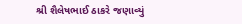શ્રી શૈલેષભાઈ ઠાકરે જણાવ્યું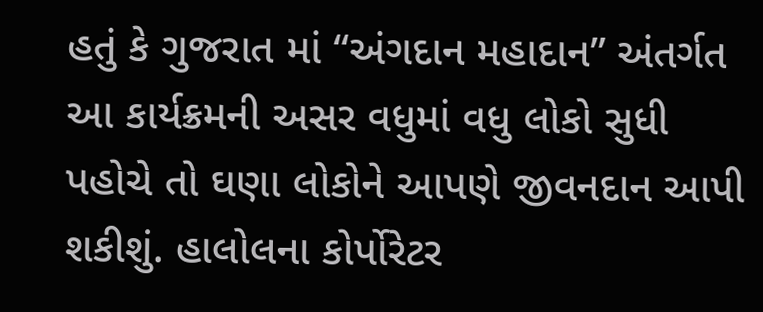હતું કે ગુજરાત માં “અંગદાન મહાદાન” અંતર્ગત આ કાર્યક્રમની અસર વધુમાં વધુ લોકો સુધી પહોચે તો ઘણા લોકોને આપણે જીવનદાન આપી શકીશું. હાલોલના કોર્પોરેટર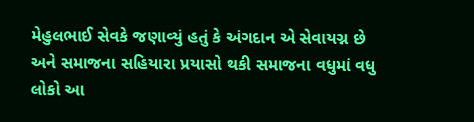મેહુલભાઈ સેવકે જણાવ્યું હતું કે અંગદાન એ સેવાયગ્ન છે અને સમાજના સહિયારા પ્રયાસો થકી સમાજના વધુમાં વધુ લોકો આ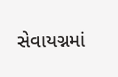સેવાયગ્નમાં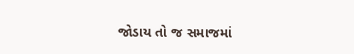જોડાય તો જ સમાજમાં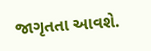જાગૃતતા આવશે.